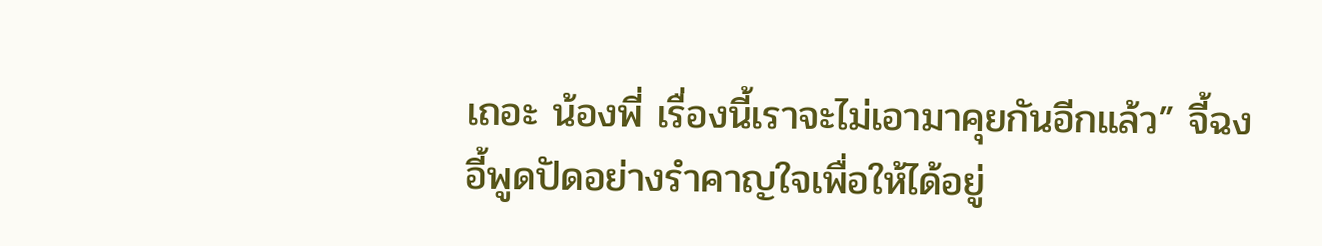เถอะ น้องพี่ เรื่องนี้เราจะไม่เอามาคุยกันอีกแล้ว” จี้ฉงอี้พูดปัดอย่างรำคาญใจเพื่อให้ได้อยู่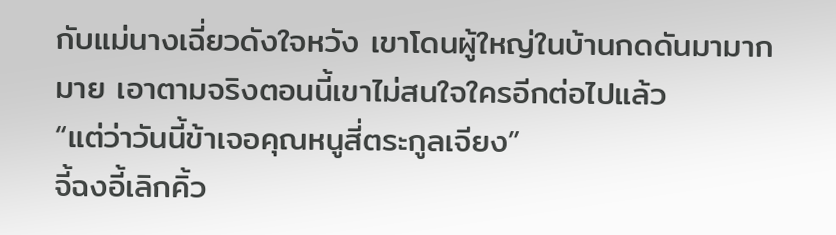กับแม่นางเฉี่ยวดังใจหวัง เขาโดนผู้ใหญ่ในบ้านกดดันมามากมาย เอาตามจริงตอนนี้เขาไม่สนใจใครอีกต่อไปแล้ว
“แต่ว่าวันนี้ข้าเจอคุณหนูสี่ตระกูลเจียง”
จี้ฉงอี้เลิกคิ้ว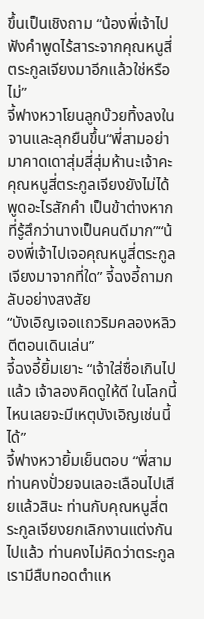ขึ้นเป็นเชิงถาม “น้องพี่เจ้าไปฟังคำพูดไร้สาระจากคุณหนูสี่ตระกูลเจียงมาอีกแล้วใช่หรือไม่”
จี้ฟางหวาโยนลูกบ๊วยทิ้งลงในจานและลุกยืนขึ้น“พี่สามอย่ามาคาดเดาสุ่มสี่สุ่มห้านะเจ้าคะคุณหนูสี่ตระกูลเจียงยังไม่ได้พูดอะไรสักคำ เป็นข้าต่างหากที่รู้สึกว่านางเป็นคนดีมาก”“น้องพี่เจ้าไปเจอคุณหนูสี่ตระกูลเจียงมาจากที่ใด” จี้ฉงอี้ถามกลับอย่างสงสัย
“บังเอิญเจอแถวริมคลองหลิวตีตอนเดินเล่น”
จี้ฉงอี้ยิ้มเยาะ “เจ้าใส่ซื่อเกินไปแล้ว เจ้าลองคิดดูให้ดี ในโลกนี้ไหนเลยจะมีเหตุบังเอิญเช่นนี้ได้”
จี้ฟางหวายิ้มเย็นตอบ “พี่สามท่านคงปั่วยจนเลอะเลือนไปเสียแล้วสินะ ท่านกับคุณหนูสี่ตระกูลเจียงยกเลิกงานแต่งกันไปแล้ว ท่านคงไม่คิดว่าตระกูลเรามีสืบทอดตำแห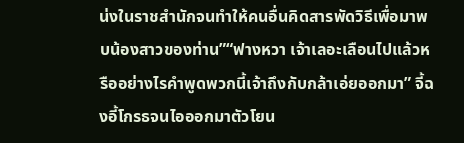น่งในราชสำนักจนทำให้คนอื่นคิดสารพัดวิธีเพื่อมาพบน้องสาวของท่าน”“ฟางหวา เจ้าเลอะเลือนไปแล้วหรืออย่างไรคำพูดพวกนี้เจ้าถึงกับกล้าเอ่ยออกมา” จี้ฉงอี้โกรธจนไอออกมาตัวโยน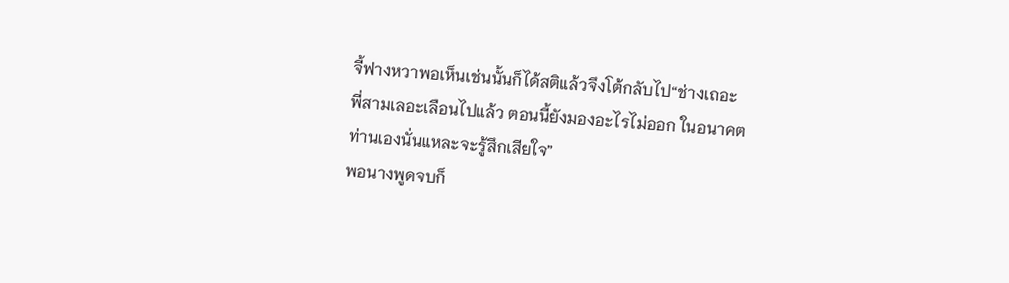จี้ฟางหวาพอเห็นเช่นนั้นก็ได้สติแล้วจึงโต้กลับไป“ช่างเถอะ พี่สามเลอะเลือนไปแล้ว ตอนนี้ยังมองอะไรไม่ออก ในอนาคตท่านเองนั่นแหละจะรู้สึกเสียใจ”
พอนางพูดจบก็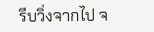รีบวิ่งจากไป จ